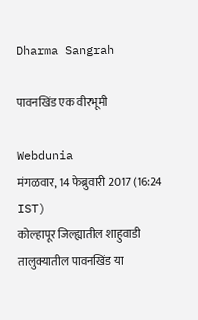Dharma Sangrah

पावनखिंड एक वीरभूमी

Webdunia
मंगळवार, 14 फेब्रुवारी 2017 (16:24 IST)
कोल्हापूर जिल्ह्यातील शाहुवाडी तालुक्यातील पावनखिंड या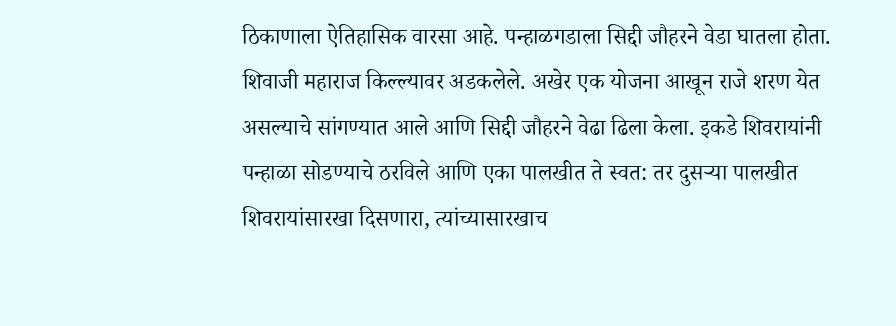ठिकाणाला ऐतिहासिक वारसा आहे. पन्हाळगडाला सिद्दी जौहरने वेडा घातला होता. शिवाजी महाराज किल्ल्यावर अडकलेले. अखेर एक योजना आखून राजे शरण येत असल्याचे सांगण्यात आले आणि सिद्दी जौहरने वेढा ढिला केला. इकडे शिवरायांनी पन्हाळा सोडण्याचे ठरविले आणि एका पालखीत ते स्वत: तर दुसऱ्या पालखीत शिवरायांसारखा दिसणारा, त्यांच्यासारखाच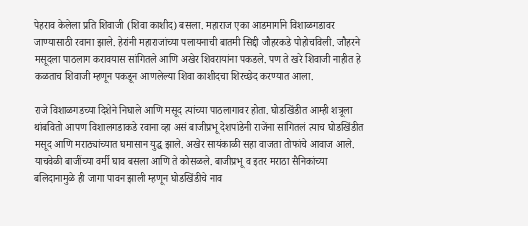पेहराव केलेला प्रति शिवाजी (शिवा काशीद) बसला. महाराज एका आडमार्गाने विशाळगडावर जाण्यासाठी रवाना झाले. हेरांनी महाराजांच्या पलायनाची बातमी सिद्दी जौहरकडे पोहोचविली. जौहरने मसूदला पाठलाग करावयास सांगितले आणि अखेर शिवरायांना पकडले. पण ते खरे शिवाजी नाहीत हे कळताच शिवाजी म्हणून पकडून आणलेल्या शिवा काशीदचा शिरच्छेद करण्यात आला.

राजे विशाळगडच्या दिशेने निघाले आणि मसूद त्यांच्या पाठलागावर होता. घोडखिंडीत आम्ही शत्रूला थांबवितो आपण विशालगडाकडे रवाना व्हा असं बाजीप्रभू देशपांडेनी राजेंना सांगितलं त्याच घोडखिंडीत मसूद आणि मराठ्यांच्यात घमासान युद्ध झाले. अखेर सायंकाळी सहा वाजता तोफांचे आवाज आले. याचवेळी बाजींच्या वर्मी घाव बसला आणि ते कोसळले. बाजीप्रभू व इतर मराठा सैनिकांच्या बलिदानामुळे ही जागा पावन झाली म्हणून घोडखिंडीचे नाव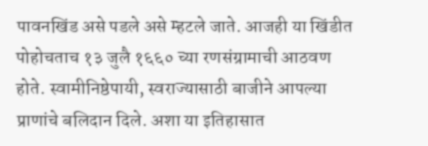पावनखिंड असे पडले असे म्हटले जाते. आजही या खिंडीत पोहोचताच १३ जुलै १६६० च्या रणसंग्रामाची आठवण होते. स्वामीनिष्ठेपायी, स्वराज्यासाठी बाजीने आपल्या प्राणांचे बलिदान दिले. अशा या इतिहासात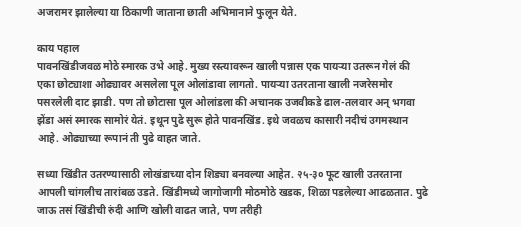अजरामर झालेल्या या ठिकाणी जाताना छाती अभिमानाने फुलून येते.

काय पहाल
पावनखिंडीजवळ मोठे स्मारक उभे आहे. मुख्य रस्त्यावरून खाली पन्नास एक पायऱ्या उतरून गेलं की एका छोट्याशा ओढ्यावर असलेला पूल ओलांडावा लागतो. पायऱ्या उतरताना खाली नजरेसमोर पसरलेली दाट झाडी. पण तो छोटासा पूल ओलांडला की अचानक उजवीकडे ढाल-तलवार अन् भगवा झेंडा असं स्मारक सामोरं येतं. इथून पुढे सुरू होते पावनखिंड. इथे जवळच कासारी नदीचं उगमस्थान आहे. ओढ्याच्या रूपानं ती पुढे वाहत जाते.

सध्या खिंडीत उतरण्यासाठी लोखंडाच्या दोन शिड्या बनवल्या आहेत. २५-३० फूट खाली उतरताना आपली चांगलीच तारांबळ उडते. खिंडीमध्ये जागोजागी मोठमोठे खडक, शिळा पडलेल्या आढळतात. पुढे जाऊ तसं खिंडीची रुंदी आणि खोली वाढत जाते, पण तरीही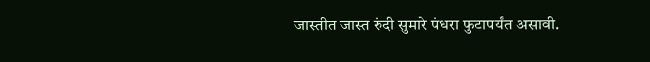जास्तीत जास्त रुंदी सुमारे पंधरा फुटापर्यंत असावी.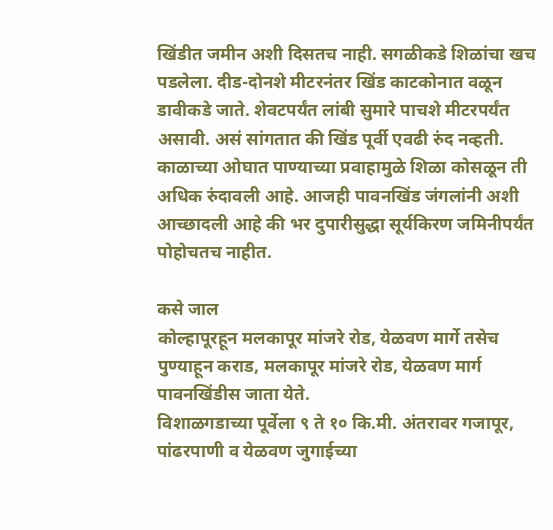खिंडीत जमीन अशी दिसतच नाही. सगळीकडे शिळांचा खच पडलेला. दीड-दोनशे मीटरनंतर खिंड काटकोनात वळून डावीकडे जाते. शेवटपर्यंत लांबी सुमारे पाचशे मीटरपर्यंत असावी. असं सांगतात की खिंड पूर्वी एवढी रुंद नव्हती. काळाच्या ओघात पाण्याच्या प्रवाहामुळे शिळा कोसळून ती अधिक रुंदावली आहे. आजही पावनखिंड जंगलांनी अशी आच्छादली आहे की भर दुपारीसुद्धा सूर्यकिरण जमिनीपर्यंत पोहोचतच नाहीत.

कसे जाल
कोल्हापूरहून मलकापूर मांजरे रोड, येळवण मार्गे तसेच पुण्याहून कराड, मलकापूर मांजरे रोड, येळवण मार्ग पावनखिंडीस जाता येते.
विशाळगडाच्या पूर्वेला ९ ते १० कि.मी. अंतरावर गजापूर, पांढरपाणी व येळवण जुगाईच्या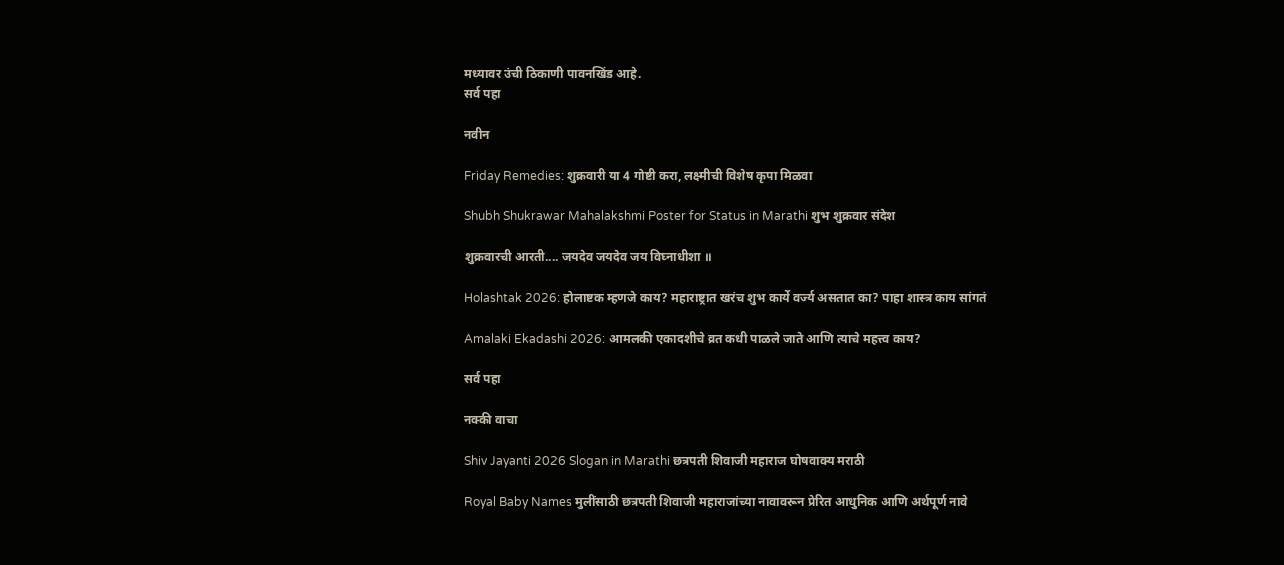मध्यावर उंची ठिकाणी पावनखिंड आहे.
सर्व पहा

नवीन

Friday Remedies: शुक्रवारी या 4 गोष्टी करा, लक्ष्मीची विशेष कृपा मिळवा

Shubh Shukrawar Mahalakshmi Poster for Status in Marathi शुभ शुक्रवार संदेश

शुक्रवारची आरती.... जयदेव जयदेव जय विघ्नाधीशा ॥

Holashtak 2026: होलाष्टक म्हणजे काय? महाराष्ट्रात खरंच शुभ कार्ये वर्ज्य असतात का? पाहा शास्त्र काय सांगतं

Amalaki Ekadashi 2026: आमलकी एकादशीचे व्रत कधी पाळले जाते आणि त्याचे महत्त्व काय?

सर्व पहा

नक्की वाचा

Shiv Jayanti 2026 Slogan in Marathi छत्रपती शिवाजी महाराज घोषवाक्य मराठी

Royal Baby Names मुलींसाठी छत्रपती शिवाजी महाराजांच्या नावावरून प्रेरित आधुनिक आणि अर्थपूर्ण नावे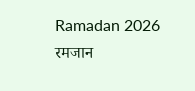Ramadan 2026 रमजान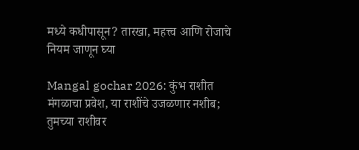मध्ये कधीपासून? तारखा, महत्त्व आणि रोजाचे नियम जाणून घ्या

Mangal gochar 2026: कुंभ राशीत मंगळाचा प्रवेश, या राशींचे उजळणार नशीब; तुमच्या राशीवर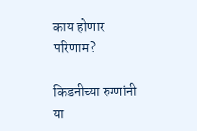काय होणार परिणाम?

किडनीच्या रुग्णांनी या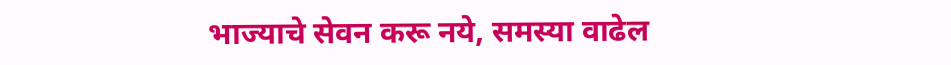भाज्याचे सेवन करू नये, समस्या वाढेल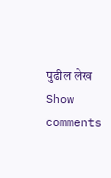पुढील लेख
Show comments